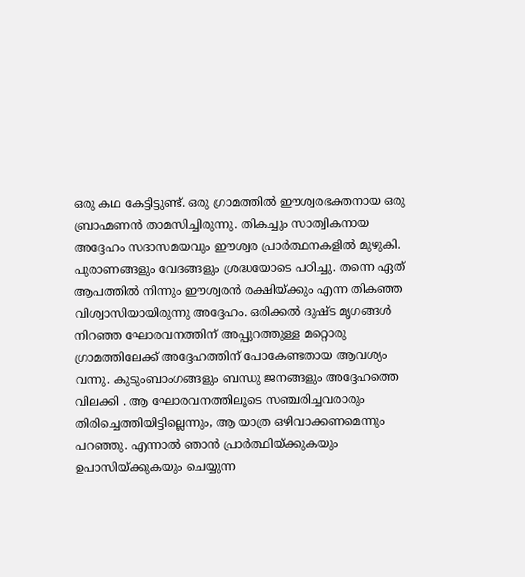ഒരു കഥ കേട്ടിട്ടുണ്ട്. ഒരു ഗ്രാമത്തിൽ ഈശ്വരഭക്തനായ ഒരു ബ്രാഹ്മണൻ താമസിച്ചിരുന്നു. തികച്ചും സാത്വികനായ അദ്ദേഹം സദാസമയവും ഈശ്വര പ്രാർത്ഥനകളിൽ മുഴുകി. പുരാണങ്ങളും വേദങ്ങളും ശ്രദ്ധയോടെ പഠിച്ചു. തന്നെ ഏത് ആപത്തിൽ നിന്നും ഈശ്വരൻ രക്ഷിയ്ക്കും എന്ന തികഞ്ഞ വിശ്വാസിയായിരുന്നു അദ്ദേഹം. ഒരിക്കൽ ദുഷ്ട മൃഗങ്ങൾ നിറഞ്ഞ ഘോരവനത്തിന് അപ്പുറത്തുള്ള മറ്റൊരു ഗ്രാമത്തിലേക്ക് അദ്ദേഹത്തിന് പോകേണ്ടതായ ആവശ്യം വന്നു. കുടുംബാംഗങ്ങളും ബന്ധു ജനങ്ങളും അദ്ദേഹത്തെ വിലക്കി . ആ ഘോരവനത്തിലൂടെ സഞ്ചരിച്ചവരാരും തിരിച്ചെത്തിയിട്ടില്ലെന്നും, ആ യാത്ര ഒഴിവാക്കണമെന്നും പറഞ്ഞു. എന്നാൽ ഞാൻ പ്രാർത്ഥിയ്ക്കുകയും ഉപാസിയ്ക്കുകയും ചെയ്യുന്ന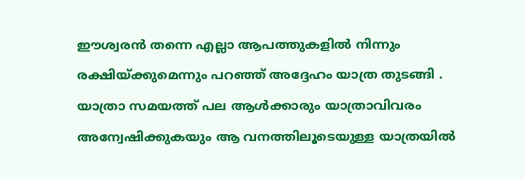ഈശ്വരൻ തന്നെ എല്ലാ ആപത്തുകളിൽ നിന്നും രക്ഷിയ്ക്കുമെന്നും പറഞ്ഞ് അദ്ദേഹം യാത്ര തുടങ്ങി . യാത്രാ സമയത്ത് പല ആൾക്കാരും യാത്രാവിവരം അന്വേഷിക്കുകയും ആ വനത്തിലൂടെയുള്ള യാത്രയിൽ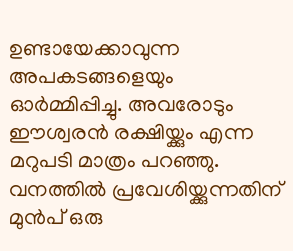ഉണ്ടായേക്കാവുന്ന അപകടങ്ങളെയും ഓർമ്മിപ്പിച്ചു. അവരോടും ഈശ്വരൻ രക്ഷിയ്ക്കും എന്ന മറുപടി മാത്രം പറഞ്ഞു. വനത്തിൽ പ്രവേശിയ്ക്കുന്നതിന് മുൻപ് ഒരു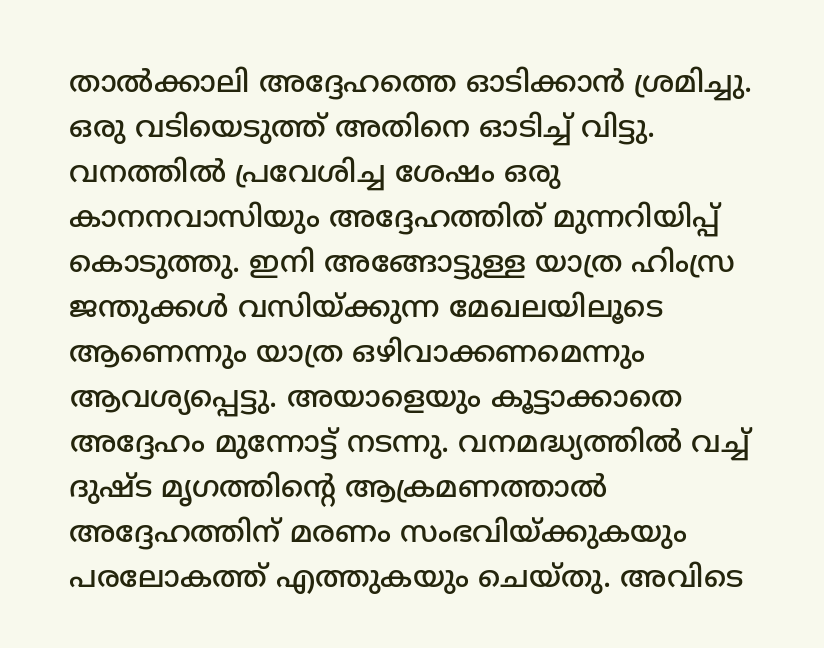താൽക്കാലി അദ്ദേഹത്തെ ഓടിക്കാൻ ശ്രമിച്ചു. ഒരു വടിയെടുത്ത് അതിനെ ഓടിച്ച് വിട്ടു. വനത്തിൽ പ്രവേശിച്ച ശേഷം ഒരു കാനനവാസിയും അദ്ദേഹത്തിത് മുന്നറിയിപ്പ് കൊടുത്തു. ഇനി അങ്ങോട്ടുള്ള യാത്ര ഹിംസ്ര ജന്തുക്കൾ വസിയ്ക്കുന്ന മേഖലയിലൂടെ ആണെന്നും യാത്ര ഒഴിവാക്കണമെന്നും ആവശ്യപ്പെട്ടു. അയാളെയും കൂട്ടാക്കാതെ അദ്ദേഹം മുന്നോട്ട് നടന്നു. വനമദ്ധ്യത്തിൽ വച്ച് ദുഷ്ട മൃഗത്തിൻ്റെ ആക്രമണത്താൽ അദ്ദേഹത്തിന് മരണം സംഭവിയ്ക്കുകയും പരലോകത്ത് എത്തുകയും ചെയ്തു. അവിടെ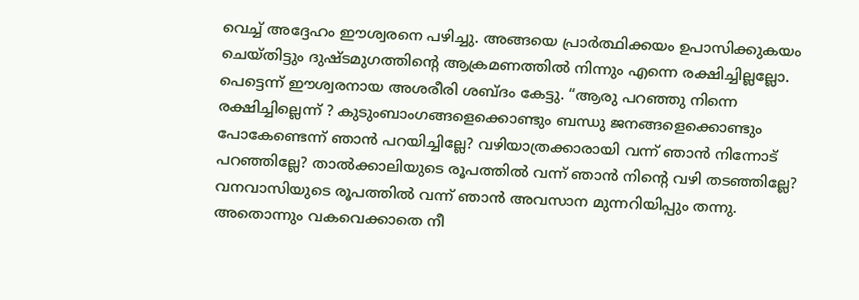വെച്ച് അദ്ദേഹം ഈശ്വരനെ പഴിച്ചു. അങ്ങയെ പ്രാർത്ഥിക്കയം ഉപാസിക്കുകയം ചെയ്തിട്ടും ദുഷ്ടമുഗത്തിൻ്റെ ആക്രമണത്തിൽ നിന്നും എന്നെ രക്ഷിച്ചില്ലല്ലോ. പെട്ടെന്ന് ഈശ്വരനായ അശരീരി ശബ്ദം കേട്ടു. “ആരു പറഞ്ഞു നിന്നെ രക്ഷിച്ചില്ലെന്ന് ? കുടുംബാംഗങ്ങളെക്കൊണ്ടും ബന്ധു ജനങ്ങളെക്കൊണ്ടും പോകേണ്ടെന്ന് ഞാൻ പറയിച്ചില്ലേ? വഴിയാത്രക്കാരായി വന്ന് ഞാൻ നിന്നോട് പറഞ്ഞില്ലേ? താൽക്കാലിയുടെ രൂപത്തിൽ വന്ന് ഞാൻ നിൻ്റെ വഴി തടഞ്ഞില്ലേ? വനവാസിയുടെ രൂപത്തിൽ വന്ന് ഞാൻ അവസാന മുന്നറിയിപ്പും തന്നു. അതൊന്നും വകവെക്കാതെ നീ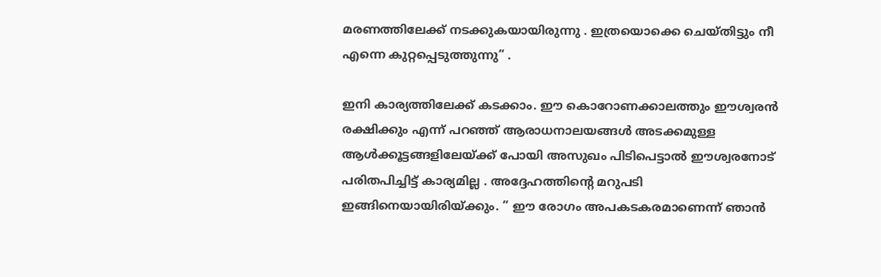മരണത്തിലേക്ക് നടക്കുകയായിരുന്നു . ഇത്രയൊക്കെ ചെയ്തിട്ടും നീ എന്നെ കുറ്റപ്പെടുത്തുന്നു” .

ഇനി കാര്യത്തിലേക്ക് കടക്കാം. ഈ കൊറോണക്കാലത്തും ഈശ്വരൻ രക്ഷിക്കും എന്ന് പറഞ്ഞ് ആരാധനാലയങ്ങൾ അടക്കമുള്ള ആൾക്കൂട്ടങ്ങളിലേയ്ക്ക് പോയി അസുഖം പിടിപെട്ടാൽ ഈശ്വരനോട് പരിതപിച്ചിട്ട് കാര്യമില്ല . അദ്ദേഹത്തിൻ്റെ മറുപടി ഇങ്ങിനെയായിരിയ്ക്കും. ” ഈ രോഗം അപകടകരമാണെന്ന് ഞാൻ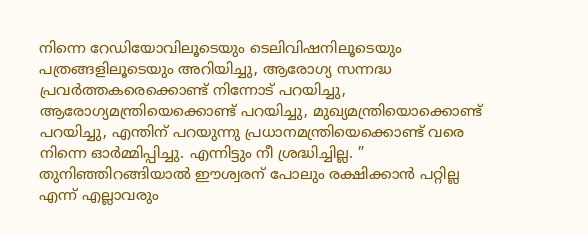നിന്നെ റേഡിയോവിലൂടെയും ടെലിവിഷനിലൂടെയും പത്രങ്ങളിലൂടെയും അറിയിച്ചു, ആരോഗ്യ സന്നദ്ധ പ്രവർത്തകരെക്കൊണ്ട് നിന്നോട് പറയിച്ചു, ആരോഗ്യമന്ത്രിയെക്കൊണ്ട് പറയിച്ചു, മുഖ്യമന്ത്രിയൊക്കൊണ്ട് പറയിച്ചു, എന്തിന് പറയുന്നു പ്രധാനമന്ത്രിയെക്കൊണ്ട് വരെ നിന്നെ ഓർമ്മിപ്പിച്ചു. എന്നിട്ടും നീ ശ്രദ്ധിച്ചില്ല. ” തുനിഞ്ഞിറങ്ങിയാൽ ഈശ്വരന് പോലും രക്ഷിക്കാൻ പറ്റില്ല എന്ന് എല്ലാവരും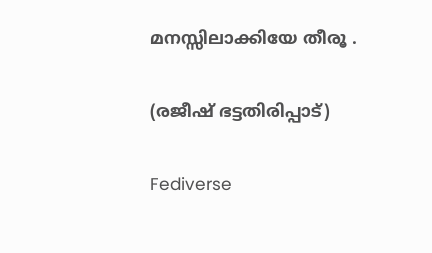മനസ്സിലാക്കിയേ തീരൂ .

(രജീഷ് ഭട്ടതിരിപ്പാട്)

Fediverse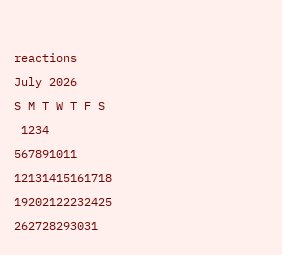reactions
July 2026
S M T W T F S
 1234
567891011
12131415161718
19202122232425
262728293031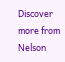Discover more from Nelson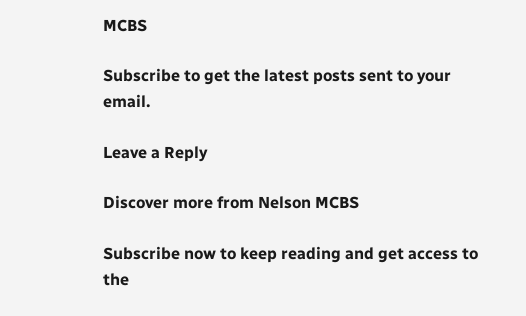MCBS

Subscribe to get the latest posts sent to your email.

Leave a Reply

Discover more from Nelson MCBS

Subscribe now to keep reading and get access to the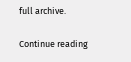full archive.

Continue reading